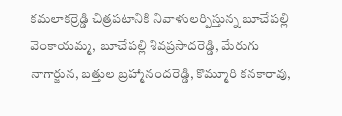కమలాకర్రెడ్డి చిత్రపటానికి నివాళులర్పిస్తున్న బూచేపల్లి వెంకాయమ్మ, బూచేపల్లి శివప్రసాదరెడ్డి, మేరుగు నాగార్జున, బత్తుల బ్రహ్మానందరెడ్డి, కొమ్మూరి కనకారావు,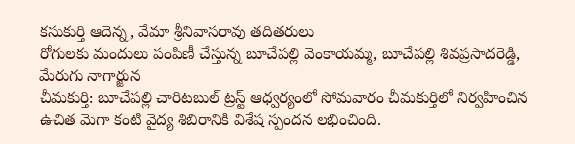కసుకుర్తి ఆదెన్న, వేమా శ్రీనివాసరావు తదితరులు
రోగులకు మందులు పంపిణీ చేస్తున్న బూచేపల్లి వెంకాయమ్మ, బూచేపల్లి శివప్రసాదరెడ్డి, మేరుగు నాగార్జున
చీమకుర్తి: బూచేపల్లి చారిటబుల్ ట్రస్ట్ ఆధ్వర్యంలో సోమవారం చీమకుర్తిలో నిర్వహించిన ఉచిత మెగా కంటి వైద్య శిబిరానికి విశేష స్పందన లభించింది.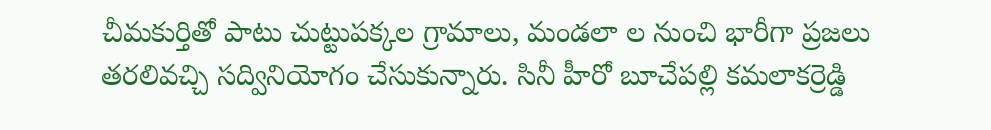చీమకుర్తితో పాటు చుట్టుపక్కల గ్రామాలు, మండలా ల నుంచి భారీగా ప్రజలు తరలివచ్చి సద్వినియోగం చేసుకున్నారు. సినీ హీరో బూచేపల్లి కమలాకర్రెడ్డి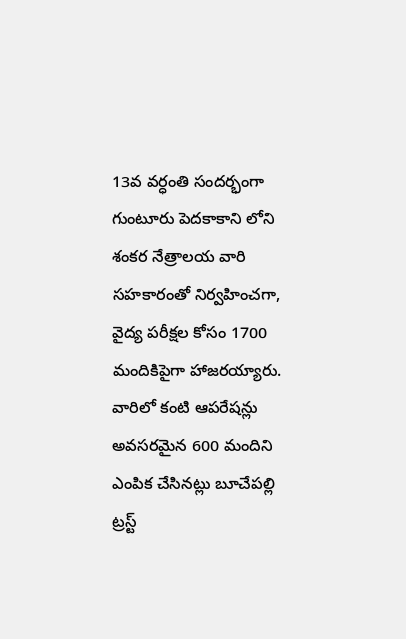13వ వర్ధంతి సందర్భంగా గుంటూరు పెదకాకాని లోని శంకర నేత్రాలయ వారి సహకారంతో నిర్వహించగా, వైద్య పరీక్షల కోసం 1700 మందికిపైగా హాజరయ్యారు. వారిలో కంటి ఆపరేషన్లు అవసరమైన 600 మందిని ఎంపిక చేసినట్లు బూచేపల్లి ట్రస్ట్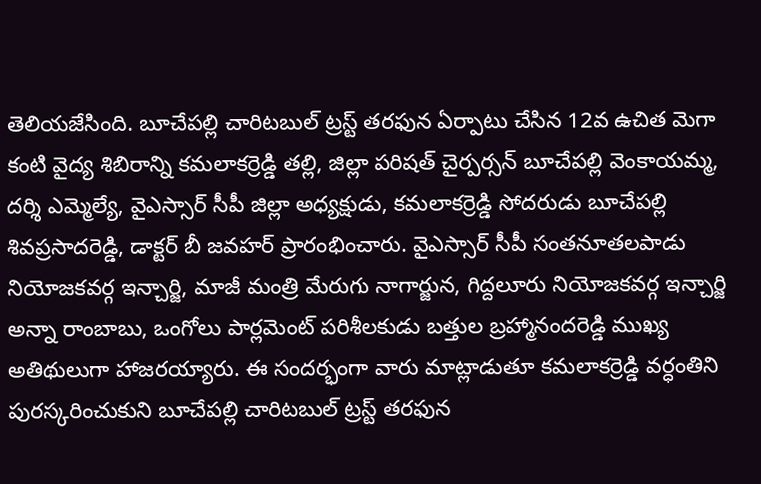తెలియజేసింది. బూచేపల్లి చారిటబుల్ ట్రస్ట్ తరఫున ఏర్పాటు చేసిన 12వ ఉచిత మెగా కంటి వైద్య శిబిరాన్ని కమలాకర్రెడ్డి తల్లి, జిల్లా పరిషత్ చైర్పర్సన్ బూచేపల్లి వెంకాయమ్మ, దర్శి ఎమ్మెల్యే, వైఎస్సార్ సీపీ జిల్లా అధ్యక్షుడు, కమలాకర్రెడ్డి సోదరుడు బూచేపల్లి శివప్రసాదరెడ్డి, డాక్టర్ బీ జవహర్ ప్రారంభించారు. వైఎస్సార్ సీపీ సంతనూతలపాడు నియోజకవర్గ ఇన్చార్జి, మాజీ మంత్రి మేరుగు నాగార్జున, గిద్దలూరు నియోజకవర్గ ఇన్చార్జి అన్నా రాంబాబు, ఒంగోలు పార్లమెంట్ పరిశీలకుడు బత్తుల బ్రహ్మానందరెడ్డి ముఖ్య అతిథులుగా హాజరయ్యారు. ఈ సందర్భంగా వారు మాట్లాడుతూ కమలాకర్రెడ్డి వర్ధంతిని పురస్కరించుకుని బూచేపల్లి చారిటబుల్ ట్రస్ట్ తరఫున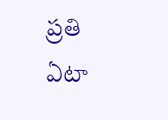ప్రతి ఏటా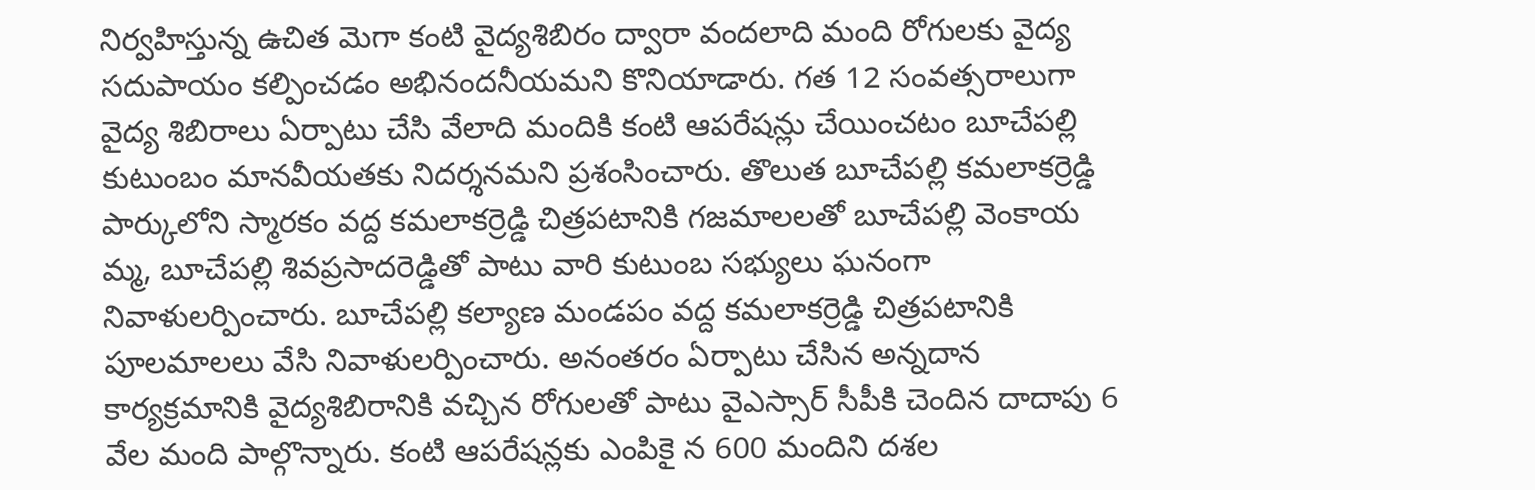నిర్వహిస్తున్న ఉచిత మెగా కంటి వైద్యశిబిరం ద్వారా వందలాది మంది రోగులకు వైద్య సదుపాయం కల్పించడం అభినందనీయమని కొనియాడారు. గత 12 సంవత్సరాలుగా వైద్య శిబిరాలు ఏర్పాటు చేసి వేలాది మందికి కంటి ఆపరేషన్లు చేయించటం బూచేపల్లి కుటుంబం మానవీయతకు నిదర్శనమని ప్రశంసించారు. తొలుత బూచేపల్లి కమలాకర్రెడ్డి పార్కులోని స్మారకం వద్ద కమలాకర్రెడ్డి చిత్రపటానికి గజమాలలతో బూచేపల్లి వెంకాయ మ్మ, బూచేపల్లి శివప్రసాదరెడ్డితో పాటు వారి కుటుంబ సభ్యులు ఘనంగా నివాళులర్పించారు. బూచేపల్లి కల్యాణ మండపం వద్ద కమలాకర్రెడ్డి చిత్రపటానికి పూలమాలలు వేసి నివాళులర్పించారు. అనంతరం ఏర్పాటు చేసిన అన్నదాన కార్యక్రమానికి వైద్యశిబిరానికి వచ్చిన రోగులతో పాటు వైఎస్సార్ సీపీకి చెందిన దాదాపు 6 వేల మంది పాల్గొన్నారు. కంటి ఆపరేషన్లకు ఎంపికై న 600 మందిని దశల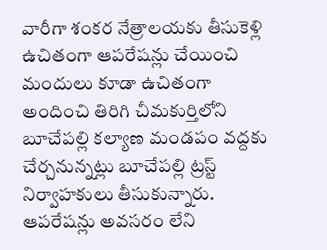వారీగా శంకర నేత్రాలయకు తీసుకెళ్లి ఉచితంగా ఆపరేషన్లు చేయించి మందులు కూడా ఉచితంగా అందించి తిరిగి చీమకుర్తిలోని బూచేపల్లి కల్యాణ మండపం వద్దకు చేర్చనున్నట్లు బూచేపల్లి ట్రస్ట్ నిర్వాహకులు తీసుకున్నారు. ఆపరేషన్లు అవసరం లేని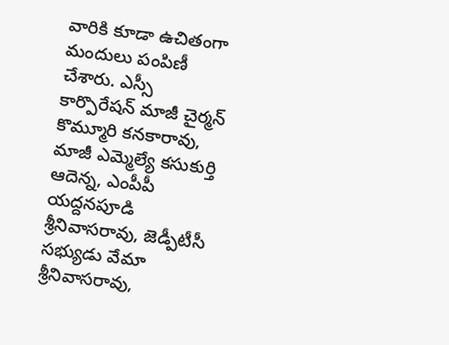వారికి కూడా ఉచితంగా మందులు పంపిణీ చేశారు. ఎస్సీ కార్పొరేషన్ మాజీ చైర్మన్ కొమ్మూరి కనకారావు, మాజీ ఎమ్మెల్యే కసుకుర్తి ఆదెన్న, ఎంపీపీ యద్దనపూడి శ్రీనివాసరావు, జెడ్పీటీసీ సభ్యుడు వేమా శ్రీనివాసరావు,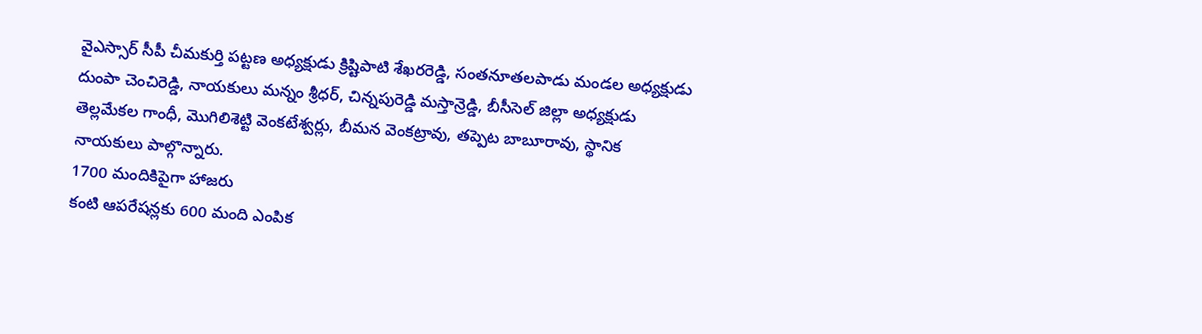వైఎస్సార్ సీపీ చీమకుర్తి పట్టణ అధ్యక్షుడు క్రిష్టిపాటి శేఖరరెడ్డి, సంతనూతలపాడు మండల అధ్యక్షుడు దుంపా చెంచిరెడ్డి, నాయకులు మన్నం శ్రీధర్, చిన్నపురెడ్డి మస్తాన్రెడ్డి, బీసీసెల్ జిల్లా అధ్యక్షుడు తెల్లమేకల గాంధీ, మొగిలిశెట్టి వెంకటేశ్వర్లు, బీమన వెంకట్రావు, తప్పెట బాబూరావు, స్థానిక నాయకులు పాల్గొన్నారు.
1700 మందికిపైగా హాజరు
కంటి ఆపరేషన్లకు 600 మంది ఎంపిక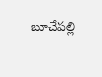బూచేపల్లి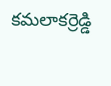కమలాకర్రెడ్డి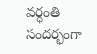వర్ధంతి సందర్భంగా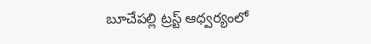బూచేపల్లి ట్రస్ట్ ఆధ్వర్యంలో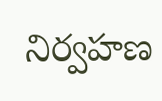నిర్వహణ